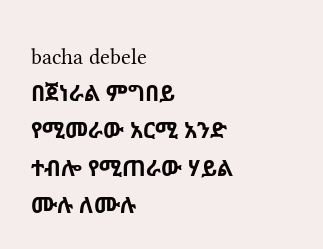bacha debele
በጀነራል ምግበይ የሚመራው አርሚ አንድ ተብሎ የሚጠራው ሃይል ሙሉ ለሙሉ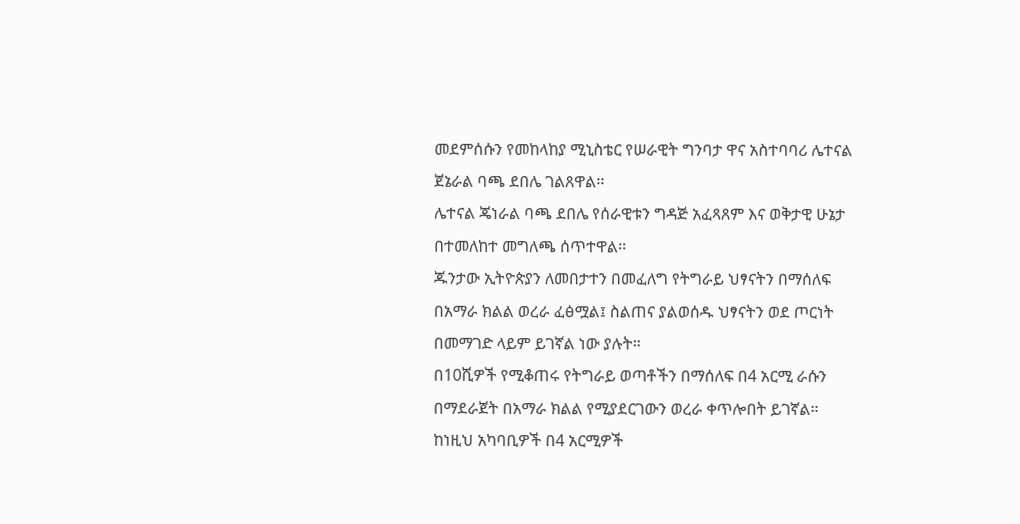መደምሰሱን የመከላከያ ሚኒስቴር የሠራዊት ግንባታ ዋና አስተባባሪ ሌተናል ጀኔራል ባጫ ደበሌ ገልጸዋል፡፡
ሌተናል ጄነራል ባጫ ደበሌ የሰራዊቱን ግዳጅ አፈጻጸም እና ወቅታዊ ሁኔታ በተመለከተ መግለጫ ሰጥተዋል፡፡
ጁንታው ኢትዮጵያን ለመበታተን በመፈለግ የትግራይ ህፃናትን በማሰለፍ በአማራ ክልል ወረራ ፈፅሟል፤ ስልጠና ያልወሰዱ ህፃናትን ወደ ጦርነት በመማገድ ላይም ይገኛል ነው ያሉት።
በ10ሺዎች የሚቆጠሩ የትግራይ ወጣቶችን በማሰለፍ በ4 አርሚ ራሱን በማደራጀት በአማራ ክልል የሚያደርገውን ወረራ ቀጥሎበት ይገኛል።
ከነዚህ አካባቢዎች በ4 አርሚዎች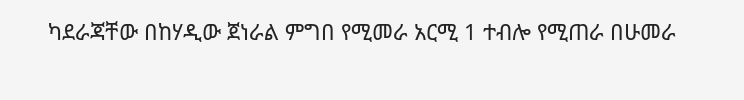ካደራጃቸው በከሃዲው ጀነራል ምግበ የሚመራ አርሚ 1 ተብሎ የሚጠራ በሁመራ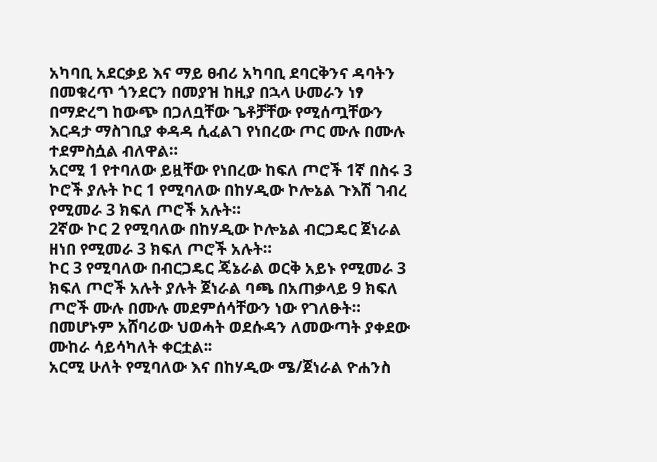አካባቢ አደርቃይ እና ማይ ፀብሪ አካባቢ ደባርቅንና ዳባትን በመቁረጥ ጎንደርን በመያዝ ከዚያ በኋላ ሁመራን ነፃ በማድረግ ከውጭ በጋለቧቸው ጌቶቻቸው የሚሰጧቸውን እርዳታ ማስገቢያ ቀዳዳ ሲፈልገ የነበረው ጦር ሙሉ በሙሉ ተደምስሷል ብለዋል።
አርሚ 1 የተባለው ይዟቸው የነበረው ከፍለ ጦሮች 1ኛ በስሩ 3 ኮሮች ያሉት ኮር 1 የሚባለው በከሃዲው ኮሎኔል ጉእሽ ገብረ የሚመራ 3 ክፍለ ጦሮች አሉት።
2ኛው ኮር 2 የሚባለው በከሃዲው ኮሎኔል ብርጋዴር ጀነራል ዘነበ የሚመራ 3 ክፍለ ጦሮች አሉት።
ኮር 3 የሚባለው በብርጋዴር ጄኔራል ወርቅ አይኑ የሚመራ 3 ክፍለ ጦሮች አሉት ያሉት ጀነራል ባጫ በአጠቃላይ 9 ክፍለ ጦሮች ሙሉ በሙሉ መደምሰሳቸውን ነው የገለፁት።
በመሆኑም አሸባሪው ህወሓት ወደሱዳን ለመውጣት ያቀደው ሙከራ ሳይሳካለት ቀርቷል፡፡
አርሚ ሁለት የሚባለው እና በከሃዲው ሜ/ጀነራል ዮሐንስ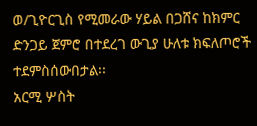ወ/ጊዮርጊስ የሚመራው ሃይል በጋሸና ከክምር ድንጋይ ጀምሮ በተደረገ ውጊያ ሁለቱ ክፍለጦሮች ተደምስሰውበታል፡፡
አርሚ ሦስት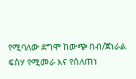የሚባለው ደግሞ ከውጭ በብ/ጀነራል ፍስሃ የሚመራ እና የሰለጠነ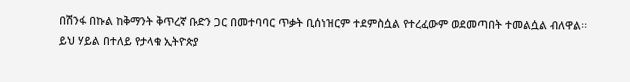በሽንፋ በኩል ከቅማንት ቅጥረኛ ቡድን ጋር በመተባባር ጥቃት ቢሰነዝርም ተደምስሷል የተረፈውም ወደመጣበት ተመልሷል ብለዋል፡፡
ይህ ሃይል በተለይ የታላቁ ኢትዮጵያ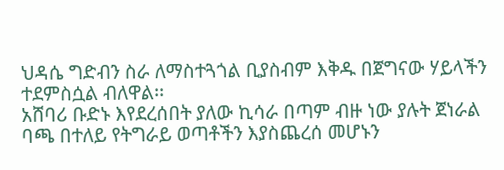ህዳሴ ግድብን ስራ ለማስተጓጎል ቢያስብም እቅዱ በጀግናው ሃይላችን ተደምስሷል ብለዋል፡፡
አሸባሪ ቡድኑ እየደረሰበት ያለው ኪሳራ በጣም ብዙ ነው ያሉት ጀነራል ባጫ በተለይ የትግራይ ወጣቶችን እያስጨረሰ መሆኑን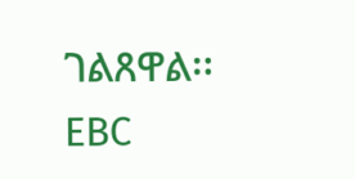ገልጸዋል፡፡
EBC